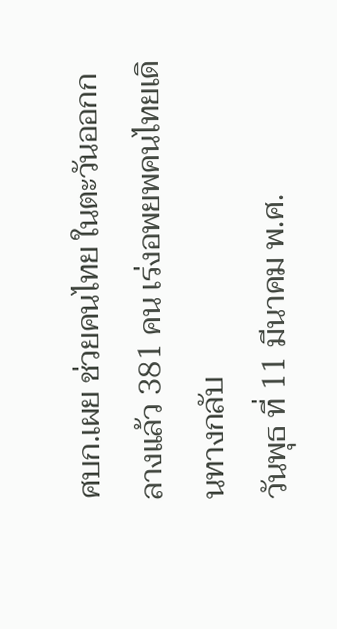ศบก.เผย ช่วยคนไทย ในตะวันออกกลางแล้ว 381 คน เร่งอพยพคนไทยเดินทางกลับ
วันพุธ ที่ 11 มีนาคม พ.ศ.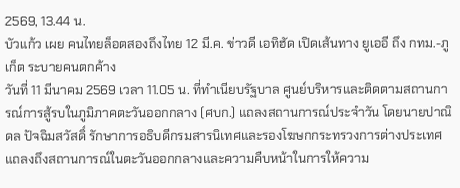2569, 13.44 น.
บัวแก้ว เผย คนไทยล็อตสองถึงไทย 12 มี.ค. ข่าวดี เอทิฮัด เปิดเส้นทาง ยูเออี ถึง กทม.-ภูเก็ต ระบายคนตกค้าง
วันที่ 11 มีนาคม 2569 เวลา 11.05 น. ที่ทำเนียบรัฐบาล ศูนย์บริหารและติดตามสถานการณ์การสู้รบในภูมิภาคตะวันออกกลาง (ศบก.) แถลงสถานการณ์ประจำวัน โดยนายปาณิดล ปัจฉิมสวัสดิ์ รักษาการอธิบดีกรมสารนิเทศและรองโฆษกกระทรวงการต่างประเทศ แถลงถึงสถานการณ์ในตะวันออกกลางและความคืบหน้าในการให้ความ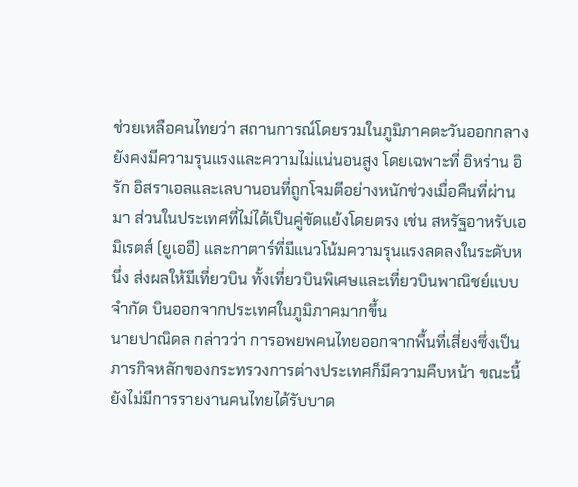ช่วยเหลือคนไทยว่า สถานการณ์โดยรวมในภูมิภาคตะวันออกกลางยังคงมีความรุนแรงและความไม่แน่นอนสูง โดยเฉพาะที่ อิหร่าน อิรัก อิสราเอลและเลบานอนที่ถูกโจมตีอย่างหนักช่วงเมื่อคืนที่ผ่านมา ส่วนในประเทศที่ไม่ได้เป็นคู่ขัดแย้งโดยตรง เช่น สหรัฐอาหรับเอมิเรตส์ (ยูเออี) และกาตาร์ที่มีแนวโน้มความรุนแรงลดลงในระดับหนึ่ง ส่งผลให้มีเที่ยวบิน ทั้งเที่ยวบินพิเศษและเที่ยวบินพาณิชย์แบบจำกัด บินออกจากประเทศในภูมิภาคมากขึ้น
นายปาณิดล กล่าวว่า การอพยพคนไทยออกจากพื้นที่เสี่ยงซึ่งเป็นภารกิจหลักของกระทรวงการต่างประเทศก็มีความคืบหน้า ขณะนี้ยังไม่มีการรายงานคนไทยได้รับบาด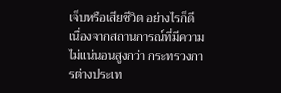เจ็บหรือเสียชีวิต อย่างไรก็ดี เนื่องจากสถานการณ์ที่มีความไม่แน่นอนสูงกว่า กระทรวงการต่างประเท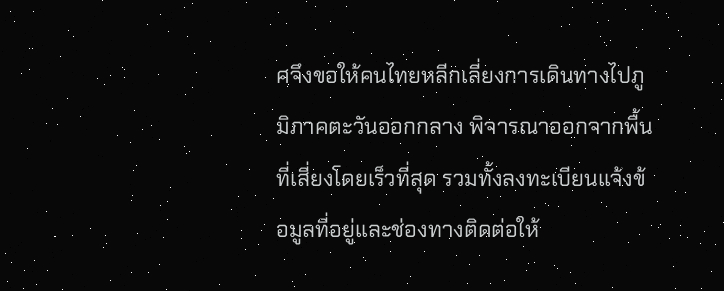ศจึงขอให้คนไทยหลีกเลี่ยงการเดินทางไปภูมิภาคตะวันออกกลาง พิจารณาออกจากพื้นที่เสี่ยงโดยเร็วที่สุด รวมทั้งลงทะเบียนแจ้งข้อมูลที่อยู่และช่องทางติดต่อให้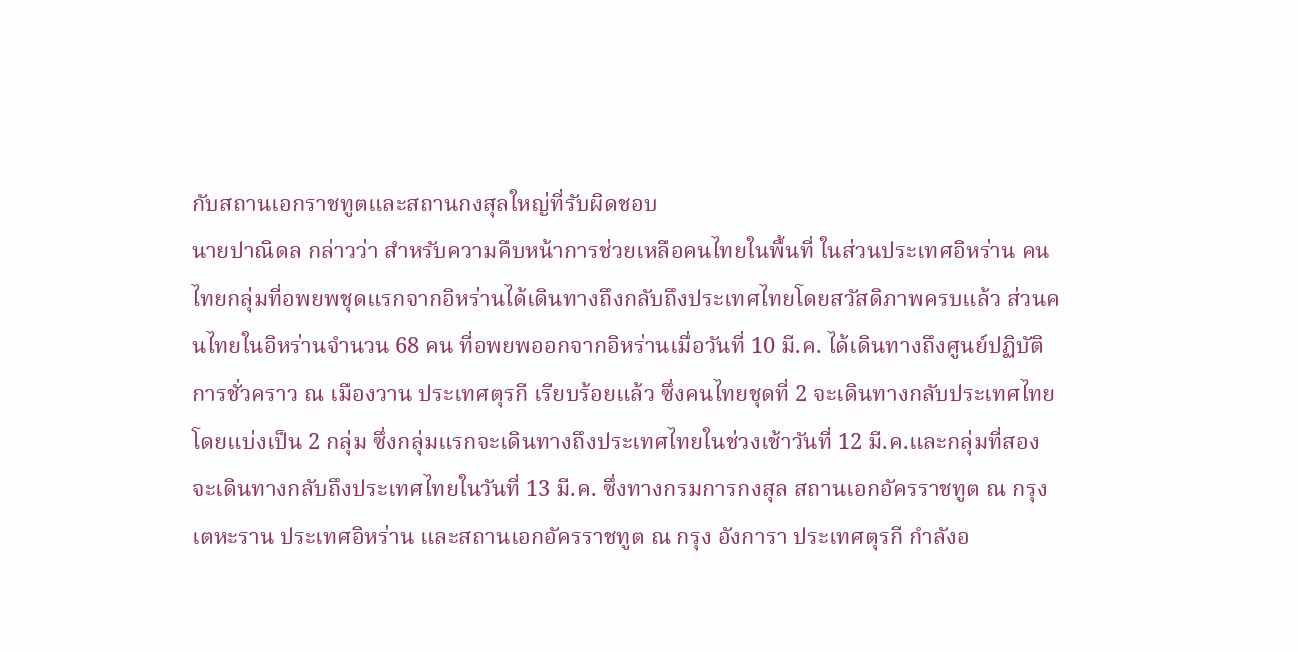กับสถานเอกราชทูตและสถานกงสุลใหญ่ที่รับผิดชอบ
นายปาณิดล กล่าวว่า สำหรับความคืบหน้าการช่วยเหลือคนไทยในพื้นที่ ในส่วนประเทศอิหร่าน คนไทยกลุ่มที่อพยพชุดแรกจากอิหร่านได้เดินทางถึงกลับถึงประเทศไทยโดยสวัสดิภาพครบแล้ว ส่วนคนไทยในอิหร่านจำนวน 68 คน ที่อพยพออกจากอิหร่านเมื่อวันที่ 10 มี.ค. ได้เดินทางถึงศูนย์ปฏิบัติการชั่วคราว ณ เมืองวาน ประเทศตุรกี เรียบร้อยแล้ว ซึ่งคนไทยชุดที่ 2 จะเดินทางกลับประเทศไทย โดยแบ่งเป็น 2 กลุ่ม ซึ่งกลุ่มแรกจะเดินทางถึงประเทศไทยในช่วงเช้าวันที่ 12 มี.ค.และกลุ่มที่สอง จะเดินทางกลับถึงประเทศไทยในวันที่ 13 มี.ค. ซึ่งทางกรมการกงสุล สถานเอกอัครราชทูต ณ กรุงเตหะราน ประเทศอิหร่าน และสถานเอกอัครราชทูต ณ กรุง อังการา ประเทศตุรกี กำลังอ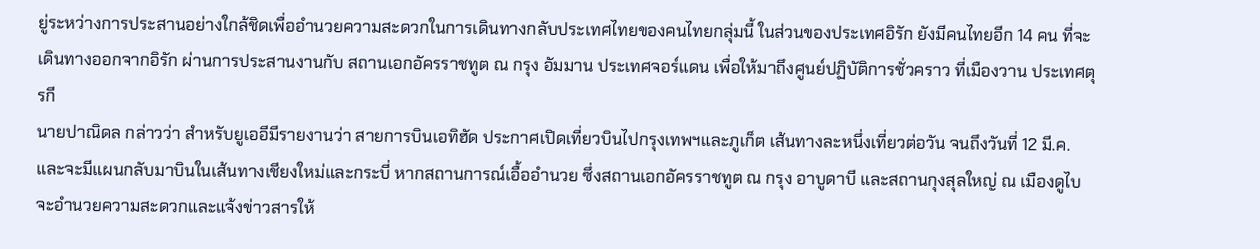ยู่ระหว่างการประสานอย่างใกล้ชิดเพื่ออำนวยความสะดวกในการเดินทางกลับประเทศไทยของคนไทยกลุ่มนี้ ในส่วนของประเทศอิรัก ยังมีคนไทยอีก 14 คน ที่จะเดินทางออกจากอิรัก ผ่านการประสานงานกับ สถานเอกอัครราชทูต ณ กรุง อัมมาน ประเทศจอร์แดน เพื่อให้มาถึงศูนย์ปฏิบัติการชั่วคราว ที่เมืองวาน ประเทศตุรกี
นายปาณิดล กล่าวว่า สำหรับยูเออีมีรายงานว่า สายการบินเอทิฮัด ประกาศเปิดเที่ยวบินไปกรุงเทพฯและภูเก็ต เส้นทางละหนึ่งเที่ยวต่อวัน จนถึงวันที่ 12 มี.ค. และจะมีแผนกลับมาบินในเส้นทางเชียงใหม่และกระบี่ หากสถานการณ์เอื้ออำนวย ซึ่งสถานเอกอัครราชทูต ณ กรุง อาบูดาบี และสถานกุงสุลใหญ่ ณ เมืองดูไบ จะอำนวยความสะดวกและแจ้งข่าวสารให้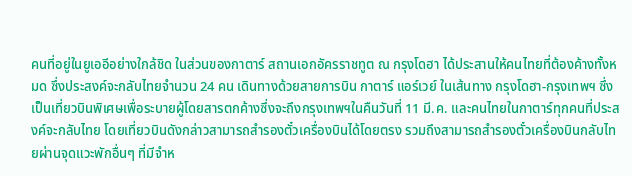คนที่อยู่ในยูเออีอย่างใกล้ชิด ในส่วนของกาตาร์ สถานเอกอัครราชทูต ณ กรุงโดฮา ได้ประสานให้คนไทยที่ต้องค้างทั้งหมด ซึ่งประสงค์จะกลับไทยจำนวน 24 คน เดินทางด้วยสายการบิน กาตาร์ แอร์เวย์ ในเส้นทาง กรุงโดฮา-กรุงเทพฯ ซึ่งเป็นเที่ยวบินพิเศษเพื่อระบายผู้โดยสารตกค้างซึ่งจะถึงกรุงเทพฯในคืนวันที่ 11 มี.ค. และคนไทยในกาตาร์ทุกคนที่ประสงค์จะกลับไทย โดยเที่ยวบินดังกล่าวสามารถสำรองตั๋วเครื่องบินได้โดยตรง รวมถึงสามารถสำรองตั๋วเครื่องบินกลับไทยผ่านจุดแวะพักอื่นๆ ที่มีจำห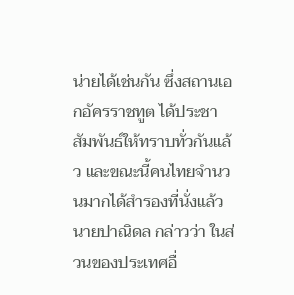น่ายได้เช่นกัน ซึ่งสถานเอกอัครราชทูต ได้ประชาสัมพันธ์ให้ทราบทั่วกันแล้ว และขณะนี้คนไทยจำนวนมากได้สำรองที่นั่งแล้ว
นายปาณิดล กล่าวว่า ในส่วนของประเทศอื่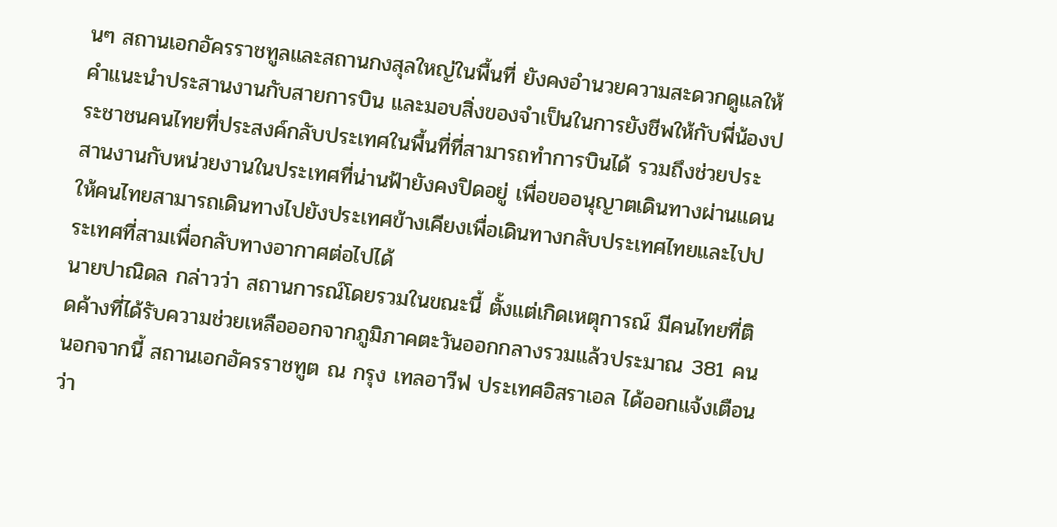นๆ สถานเอกอัครราชทูลและสถานกงสุลใหญ่ในพื้นที่ ยังคงอำนวยความสะดวกดูแลให้คำแนะนำประสานงานกับสายการบิน และมอบสิ่งของจำเป็นในการยังชีพให้กับพี่น้องประชาชนคนไทยที่ประสงค์กลับประเทศในพื้นที่ที่สามารถทำการบินได้ รวมถึงช่วยประสานงานกับหน่วยงานในประเทศที่น่านฟ้ายังคงปิดอยู่ เพื่อขออนุญาตเดินทางผ่านแดนให้คนไทยสามารถเดินทางไปยังประเทศข้างเคียงเพื่อเดินทางกลับประเทศไทยและไปประเทศที่สามเพื่อกลับทางอากาศต่อไปได้
นายปาณิดล กล่าวว่า สถานการณ์โดยรวมในขณะนี้ ตั้งแต่เกิดเหตุการณ์ มีคนไทยที่ติดค้างที่ได้รับความช่วยเหลือออกจากภูมิภาคตะวันออกกลางรวมแล้วประมาณ 381 คน นอกจากนี้ สถานเอกอัครราชทูต ณ กรุง เทลอาวีฟ ประเทศอิสราเอล ได้ออกแจ้งเตือนว่า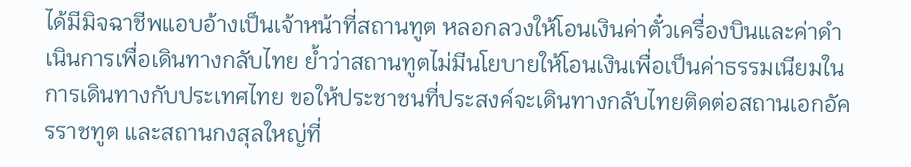ได้มีมิจฉาชีพแอบอ้างเป็นเจ้าหน้าที่สถานทูต หลอกลวงให้โอนเงินค่าตั๋วเครื่องบินและค่าดำเนินการเพื่อเดินทางกลับไทย ย้ำว่าสถานทูตไม่มีนโยบายให้โอนเงินเพื่อเป็นค่าธรรมเนียมในการเดินทางกับประเทศไทย ขอให้ประชาชนที่ประสงค์จะเดินทางกลับไทยติดต่อสถานเอกอัครราชทูต และสถานกงสุลใหญ่ที่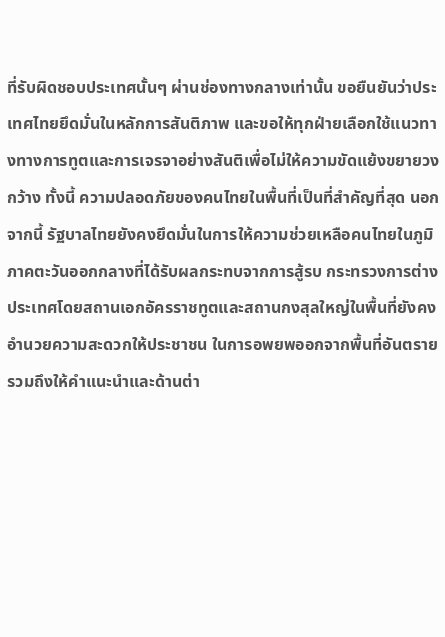ที่รับผิดชอบประเทศนั้นๆ ผ่านช่องทางกลางเท่านั้น ขอยืนยันว่าประเทศไทยยึดมั่นในหลักการสันติภาพ และขอให้ทุกฝ่ายเลือกใช้แนวทางทางการทูตและการเจรจาอย่างสันติเพื่อไม่ให้ความขัดแย้งขยายวงกว้าง ทั้งนี้ ความปลอดภัยของคนไทยในพื้นที่เป็นที่สำคัญที่สุด นอกจากนี้ รัฐบาลไทยยังคงยึดมั่นในการให้ความช่วยเหลือคนไทยในภูมิภาคตะวันออกกลางที่ได้รับผลกระทบจากการสู้รบ กระทรวงการต่างประเทศโดยสถานเอกอัครราชทูตและสถานกงสุลใหญ่ในพื้นที่ยังคงอำนวยความสะดวกให้ประชาชน ในการอพยพออกจากพื้นที่อันตรายรวมถึงให้คำแนะนำและด้านต่า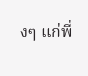งๆ แก่พี่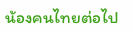น้องคนไทยต่อไป